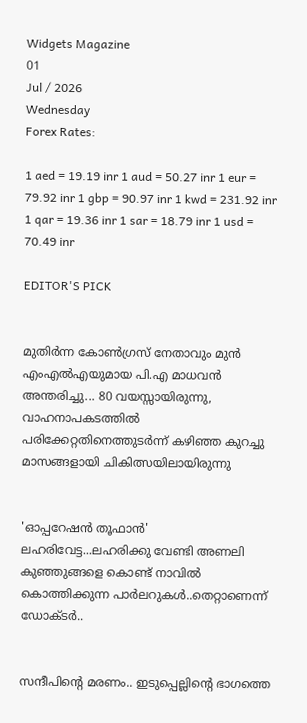Widgets Magazine
01
Jul / 2026
Wednesday
Forex Rates:

1 aed = 19.19 inr 1 aud = 50.27 inr 1 eur = 79.92 inr 1 gbp = 90.97 inr 1 kwd = 231.92 inr 1 qar = 19.36 inr 1 sar = 18.79 inr 1 usd = 70.49 inr

EDITOR'S PICK


മുതിർന്ന കോൺഗ്രസ് നേതാവും മുൻ എംഎൽഎയുമായ പി.എ മാധവൻ അന്തരിച്ചു... 80 വയസ്സായിരുന്നു, വാഹനാപകടത്തിൽ പരിക്കേറ്റതിനെത്തുടർന്ന് കഴിഞ്ഞ കുറച്ചു മാസങ്ങളായി ചികിത്സയിലായിരുന്നു


'ഓപ്പറേഷൻ തൂഫാൻ' ലഹരിവേട്ട...ലഹരിക്കു വേണ്ടി അണലി കുഞ്ഞുങ്ങളെ കൊണ്ട് നാവിൽ കൊത്തിക്കുന്ന പാർലറുകൾ..തെറ്റാണെന്ന് ഡോക്ടർ..


സന്ദീപിന്റെ മരണം.. ഇടുപ്പെല്ലിന്റെ ഭാഗത്തെ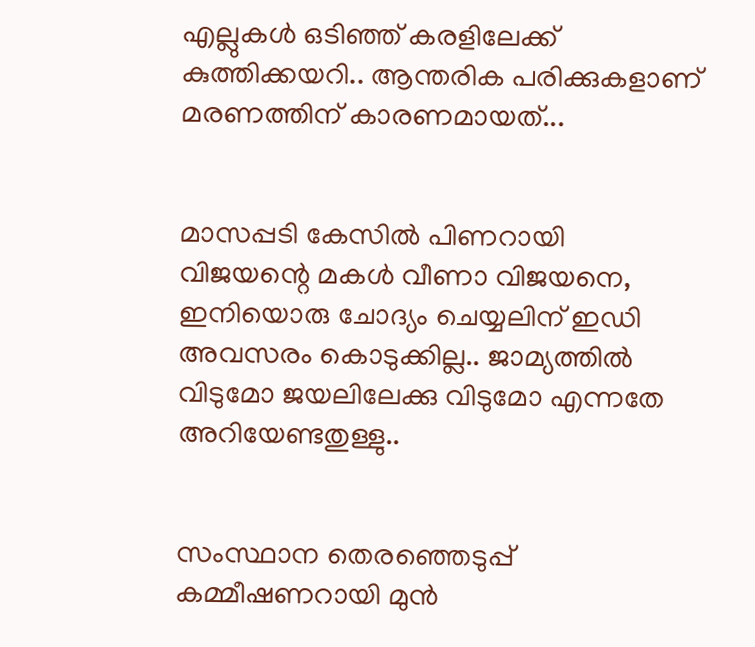എല്ലുകള്‍ ഒടിഞ്ഞ് കരളിലേക്ക് കുത്തിക്കയറി.. ആന്തരിക പരിക്കുകളാണ് മരണത്തിന് കാരണമായത്...


മാസപ്പടി കേസില്‍ പിണറായി വിജയന്റെ മകള്‍ വീണാ വിജയനെ, ഇനിയൊരു ചോദ്യം ചെയ്യലിന് ഇഡി അവസരം കൊടുക്കില്ല.. ജാമ്യത്തില്‍ വിടുമോ ജയലിലേക്കു വിടുമോ എന്നതേ അറിയേണ്ടതുള്ളു..


സംസ്ഥാന തെരഞ്ഞെടുപ്പ് കമ്മീഷണറായി മുന്‍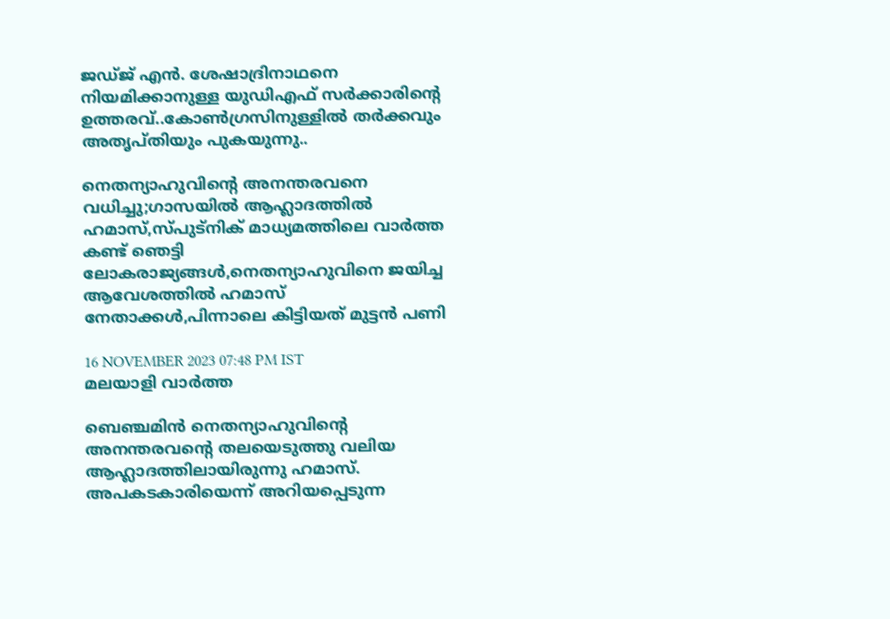ജഡ്ജ് എന്‍. ശേഷാദ്രിനാഥനെ നിയമിക്കാനുള്ള യുഡിഎഫ് സര്‍ക്കാരിന്റെ ഉത്തരവ്..കോണ്‍ഗ്രസിനുള്ളില്‍ തര്‍ക്കവും അതൃപ്തിയും പുകയുന്നു..

നെതന്യാഹുവിന്റെ അനന്തരവനെ വധിച്ചു;ഗാസയില്‍ ആഹ്ലാദത്തില്‍ ഹമാസ്,സ്പുട്‌നിക് മാധ്യമത്തിലെ വാര്‍ത്ത കണ്ട് ഞെട്ടി ലോകരാജ്യങ്ങള്‍,നെതന്യാഹുവിനെ ജയിച്ച ആവേശത്തില്‍ ഹമാസ് നേതാക്കള്‍,പിന്നാലെ കിട്ടിയത് മുട്ടന്‍ പണി

16 NOVEMBER 2023 07:48 PM IST
മലയാളി വാര്‍ത്ത

ബെഞ്ചമിന്‍ നെതന്യാഹുവിന്റെ അനന്തരവന്റെ തലയെടുത്തു വലിയ ആഹ്ലാദത്തിലായിരുന്നു ഹമാസ്. അപകടകാരിയെന്ന് അറിയപ്പെടുന്ന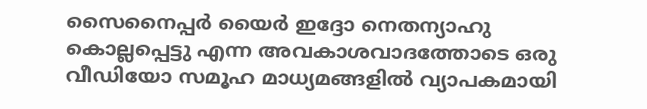സൈനൈപ്പര്‍ യൈര്‍ ഇദ്ദോ നെതന്യാഹു കൊല്ലപ്പെട്ടു എന്ന അവകാശവാദത്തോടെ ഒരു വീഡിയോ സമൂഹ മാധ്യമങ്ങളില്‍ വ്യാപകമായി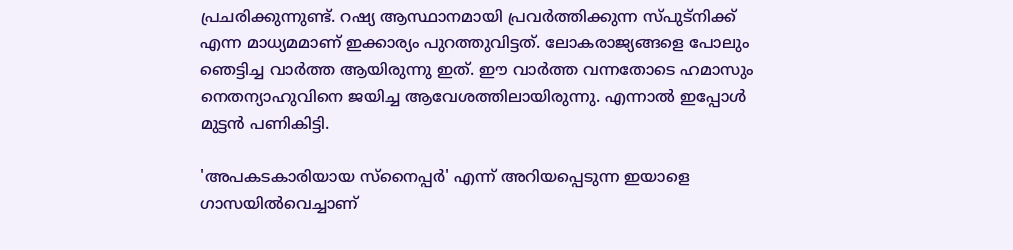പ്രചരിക്കുന്നുണ്ട്. റഷ്യ ആസ്ഥാനമായി പ്രവര്‍ത്തിക്കുന്ന സ്പുട്‌നിക്ക് എന്ന മാധ്യമമാണ് ഇക്കാര്യം പുറത്തുവിട്ടത്. ലോകരാജ്യങ്ങളെ പോലും ഞെട്ടിച്ച വാര്‍ത്ത ആയിരുന്നു ഇത്. ഈ വാര്‍ത്ത വന്നതോടെ ഹമാസും നെതന്യാഹുവിനെ ജയിച്ച ആവേശത്തിലായിരുന്നു. എന്നാല്‍ ഇപ്പോള്‍ മുട്ടന്‍ പണികിട്ടി.

'അപകടകാരിയായ സ്‌നൈപ്പര്‍' എന്ന് അറിയപ്പെടുന്ന ഇയാളെ ഗാസയില്‍വെച്ചാണ്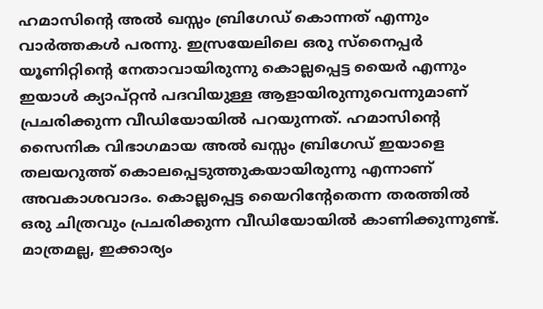ഹമാസിന്റെ അല്‍ ഖസ്സം ബ്രിഗേഡ് കൊന്നത് എന്നും
വാര്‍ത്തകള്‍ പരന്നു. ഇസ്രയേലിലെ ഒരു സ്‌നൈപ്പര്‍ യൂണിറ്റിന്റെ നേതാവായിരുന്നു കൊല്ലപ്പെട്ട യൈര്‍ എന്നും ഇയാള്‍ ക്യാപ്റ്റന്‍ പദവിയുള്ള ആളായിരുന്നുവെന്നുമാണ് പ്രചരിക്കുന്ന വീഡിയോയില്‍ പറയുന്നത്. ഹമാസിന്റെ സൈനിക വിഭാഗമായ അല്‍ ഖസ്സം ബ്രിഗേഡ് ഇയാളെ തലയറുത്ത് കൊലപ്പെടുത്തുകയായിരുന്നു എന്നാണ് അവകാശവാദം. കൊല്ലപ്പെട്ട യൈറിന്റേതെന്ന തരത്തില്‍ ഒരു ചിത്രവും പ്രചരിക്കുന്ന വീഡിയോയില്‍ കാണിക്കുന്നുണ്ട്. മാത്രമല്ല, ഇക്കാര്യം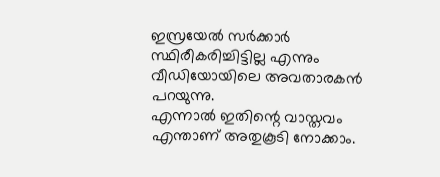ഇസ്രയേല്‍ സര്‍ക്കാര്‍ സ്ഥിരീകരിച്ചിട്ടില്ല എന്നും വീഡിയോയിലെ അവതാരകന്‍ പറയുന്നു.
എന്നാല്‍ ഇതിന്റെ വാസ്തവം എന്താണ് അതുകൂടി നോക്കാം.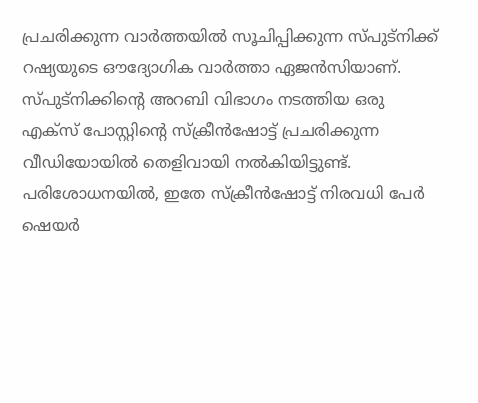പ്രചരിക്കുന്ന വാര്‍ത്തയില്‍ സൂചിപ്പിക്കുന്ന സ്പുട്‌നിക്ക് റഷ്യയുടെ ഔദ്യോഗിക വാര്‍ത്താ ഏജന്‍സിയാണ്. സ്പുട്‌നിക്കിന്റെ അറബി വിഭാഗം നടത്തിയ ഒരു എക്‌സ് പോസ്റ്റിന്റെ സ്‌ക്രീന്‍ഷോട്ട് പ്രചരിക്കുന്ന വീഡിയോയില്‍ തെളിവായി നല്‍കിയിട്ടുണ്ട്. പരിശോധനയില്‍, ഇതേ സ്‌ക്രീന്‍ഷോട്ട് നിരവധി പേര്‍ ഷെയര്‍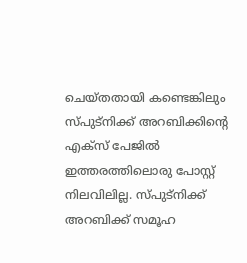ചെയ്തതായി കണ്ടെങ്കിലും സ്പുട്‌നിക്ക് അറബിക്കിന്റെ എക്‌സ് പേജില്‍ ഇത്തരത്തിലൊരു പോസ്റ്റ് നിലവിലില്ല. സ്പുട്‌നിക്ക് അറബിക്ക് സമൂഹ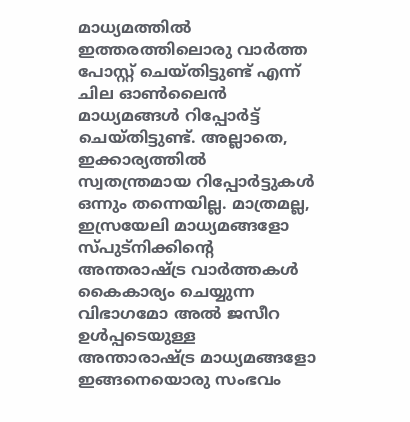മാധ്യമത്തില്‍ ഇത്തരത്തിലൊരു വാര്‍ത്ത പോസ്റ്റ് ചെയ്തിട്ടുണ്ട് എന്ന് ചില ഓണ്‍ലൈന്‍ മാധ്യമങ്ങള്‍ റിപ്പോര്‍ട്ട് ചെയ്തിട്ടുണ്ട്. അല്ലാതെ, ഇക്കാര്യത്തില്‍ സ്വതന്ത്രമായ റിപ്പോര്‍ട്ടുകള്‍ ഒന്നും തന്നെയില്ല. മാത്രമല്ല, ഇസ്രയേലി മാധ്യമങ്ങളോ സ്പുട്‌നിക്കിന്റെ അന്തരാഷ്ട്ര വാര്‍ത്തകള്‍ കൈകാര്യം ചെയ്യുന്ന വിഭാഗമോ അല്‍ ജസീറ ഉള്‍പ്പടെയുള്ള അന്താരാഷ്ട്ര മാധ്യമങ്ങളോ ഇങ്ങനെയൊരു സംഭവം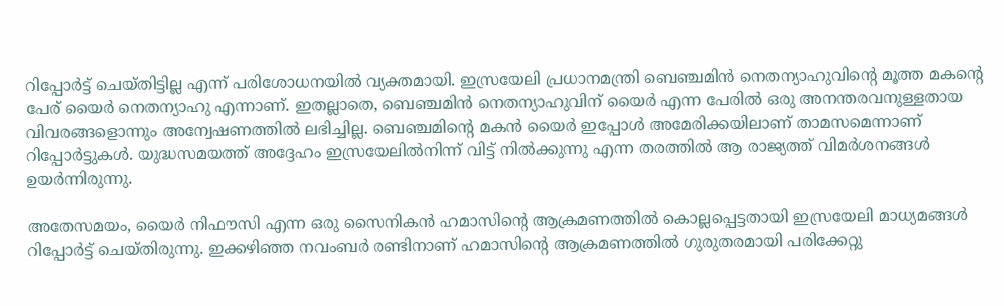റിപ്പോര്‍ട്ട് ചെയ്തിട്ടില്ല എന്ന് പരിശോധനയില്‍ വ്യക്തമായി. ഇസ്രയേലി പ്രധാനമന്ത്രി ബെഞ്ചമിന്‍ നെതന്യാഹുവിന്റെ മൂത്ത മകന്റെ പേര് യൈര്‍ നെതന്യാഹു എന്നാണ്. ഇതല്ലാതെ, ബെഞ്ചമിന്‍ നെതന്യാഹുവിന് യൈര്‍ എന്ന പേരില്‍ ഒരു അനന്തരവനുള്ളതായ വിവരങ്ങളൊന്നും അന്വേഷണത്തില്‍ ലഭിച്ചില്ല. ബെഞ്ചമിന്റെ മകന്‍ യൈര്‍ ഇപ്പോള്‍ അമേരിക്കയിലാണ് താമസമെന്നാണ് റിപ്പോര്‍ട്ടുകള്‍. യുദ്ധസമയത്ത് അദ്ദേഹം ഇസ്രയേലില്‍നിന്ന് വിട്ട് നില്‍ക്കുന്നു എന്ന തരത്തില്‍ ആ രാജ്യത്ത് വിമര്‍ശനങ്ങള്‍ ഉയര്‍ന്നിരുന്നു.

അതേസമയം, യൈര്‍ നിഫൗസി എന്ന ഒരു സൈനികന്‍ ഹമാസിന്റെ ആക്രമണത്തില്‍ കൊല്ലപ്പെട്ടതായി ഇസ്രയേലി മാധ്യമങ്ങള്‍ റിപ്പോര്‍ട്ട് ചെയ്തിരുന്നു. ഇക്കഴിഞ്ഞ നവംബര്‍ രണ്ടിനാണ് ഹമാസിന്റെ ആക്രമണത്തില്‍ ഗുരുതരമായി പരിക്കേറ്റു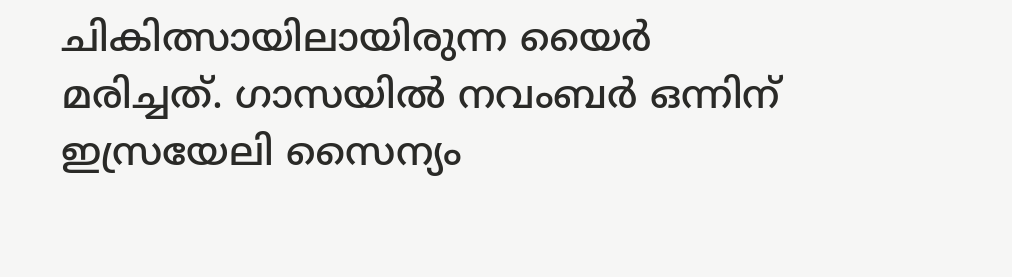ചികിത്സായിലായിരുന്ന യൈര്‍ മരിച്ചത്. ഗാസയില്‍ നവംബര്‍ ഒന്നിന് ഇസ്രയേലി സൈന്യം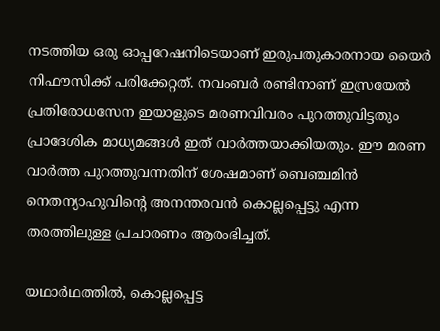നടത്തിയ ഒരു ഓപ്പറേഷനിടെയാണ് ഇരുപതുകാരനായ യൈര്‍ നിഫൗസിക്ക് പരിക്കേറ്റത്. നവംബര്‍ രണ്ടിനാണ് ഇസ്രയേല്‍ പ്രതിരോധസേന ഇയാളുടെ മരണവിവരം പുറത്തുവിട്ടതും പ്രാദേശിക മാധ്യമങ്ങള്‍ ഇത് വാര്‍ത്തയാക്കിയതും. ഈ മരണ വാര്‍ത്ത പുറത്തുവന്നതിന് ശേഷമാണ് ബെഞ്ചമിന്‍ നെതന്യാഹുവിന്റെ അനന്തരവന്‍ കൊല്ലപ്പെട്ടു എന്ന തരത്തിലുള്ള പ്രചാരണം ആരംഭിച്ചത്.

യഥാര്‍ഥത്തില്‍, കൊല്ലപ്പെട്ട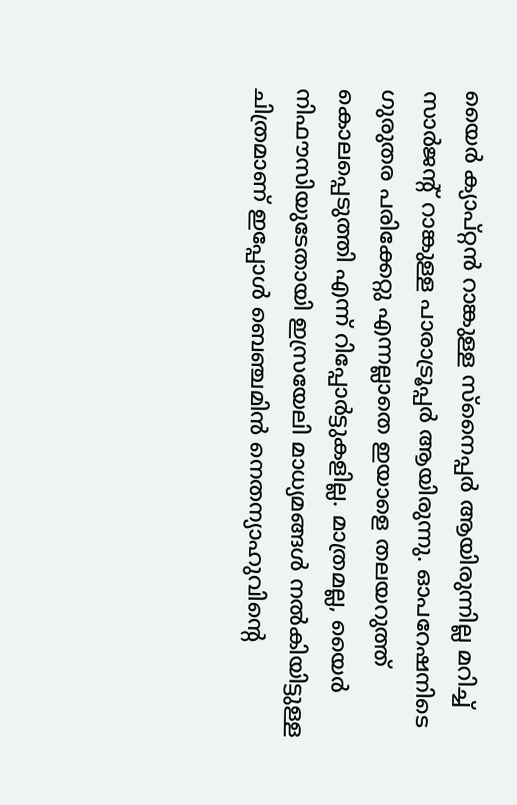യൈര്‍ ക്യാപ്റ്റന്‍ റാങ്കുള്ള സ്‌നൈപ്പര്‍ ആയിരുന്നില്ല മറിച്ച് സാര്‍ജന്റ് റാങ്കുള്ള പാരാട്രൂപ്പര്‍ ആയിരുന്നു. ഓപറേഷനിടെ ഗുരുതര പരിക്കേറ്റു എന്നല്ലാതെ ഇയാളെ തലയറുത്ത് കൊലപ്പെടുത്തി എന്ന് റിപ്പോര്‍ട്ടുകളില്ല. മാത്രമല്ല, യൈര്‍ നിഫൗസിയുടേതായി ഇസ്രയേലി മാധ്യമങ്ങള്‍ നല്‍കിയിട്ടുള്ള ചിത്രമാണ് ഇപ്പോള്‍ ബെഞ്ചമിന്‍ നെതന്യാഹുവിന്റെ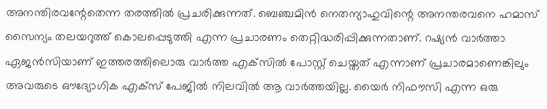അനന്തിരവന്റേതെന്ന തരത്തില്‍ പ്രചരിക്കുന്നത്. ബെഞ്ചമിന്‍ നെതന്യാഹുവിന്റെ അനന്തരവനെ ഹമാസ് സൈന്യം തലയറുത്ത് കൊലപ്പെടുത്തി എന്ന പ്രചാരണം തെറ്റിദ്ധരിപ്പിക്കുന്നതാണ്. റഷ്യന്‍ വാര്‍ത്താ ഏജന്‍സിയാണ് ഇത്തരത്തിലൊരു വാര്‍ത്ത എക്‌സില്‍ പോസ്റ്റ് ചെയ്തത് എന്നാണ് പ്രചാരമാണെങ്കിലും അവരുടെ ഔദ്യോഗിക എക്‌സ് പേജില്‍ നിലവില്‍ ആ വാര്‍ത്തയില്ല. യൈര്‍ നിഫൗസി എന്ന ഒരു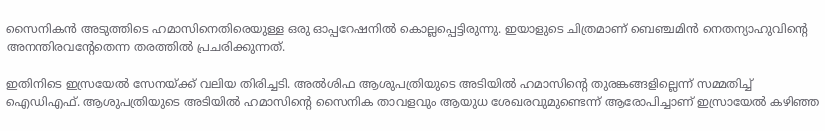സൈനികന്‍ അടുത്തിടെ ഹമാസിനെതിരെയുള്ള ഒരു ഓപ്പറേഷനില്‍ കൊല്ലപ്പെട്ടിരുന്നു. ഇയാളുടെ ചിത്രമാണ് ബെഞ്ചമിന്‍ നെതന്യാഹുവിന്റെ അനന്തിരവന്റേതെന്ന തരത്തില്‍ പ്രചരിക്കുന്നത്.

ഇതിനിടെ ഇസ്രയേല്‍ സേനയ്ക്ക് വലിയ തിരിച്ചടി. അല്‍ശിഫ ആശുപത്രിയുടെ അടിയില്‍ ഹമാസിന്റെ തുരങ്കങ്ങളില്ലെന്ന് സമ്മതിച്ച് ഐഡിഎഫ്. ആശുപത്രിയുടെ അടിയില്‍ ഹമാസിന്റെ സൈനിക താവളവും ആയുധ ശേഖരവുമുണ്ടെന്ന് ആരോപിച്ചാണ് ഇസ്രായേല്‍ കഴിഞ്ഞ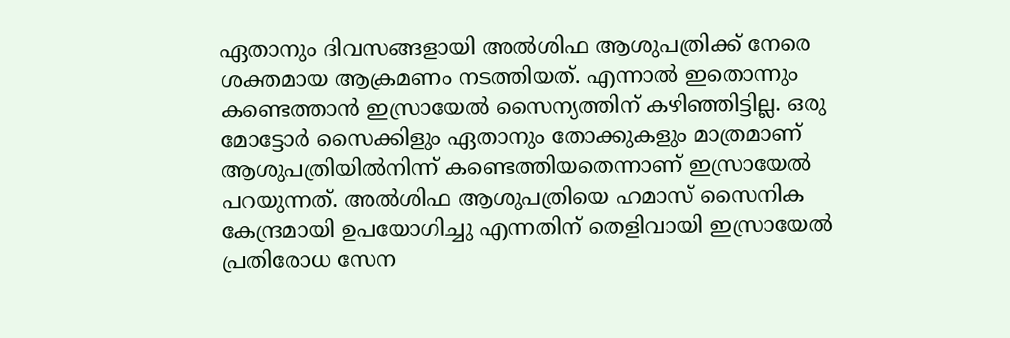ഏതാനും ദിവസങ്ങളായി അല്‍ശിഫ ആശുപത്രിക്ക് നേരെ ശക്തമായ ആക്രമണം നടത്തിയത്. എന്നാല്‍ ഇതൊന്നും കണ്ടെത്താന്‍ ഇസ്രായേല്‍ സൈന്യത്തിന് കഴിഞ്ഞിട്ടില്ല. ഒരു മോട്ടോര്‍ സൈക്കിളും ഏതാനും തോക്കുകളും മാത്രമാണ് ആശുപത്രിയില്‍നിന്ന് കണ്ടെത്തിയതെന്നാണ് ഇസ്രായേല്‍ പറയുന്നത്. അല്‍ശിഫ ആശുപത്രിയെ ഹമാസ് സൈനിക കേന്ദ്രമായി ഉപയോഗിച്ചു എന്നതിന് തെളിവായി ഇസ്രായേല്‍ പ്രതിരോധ സേന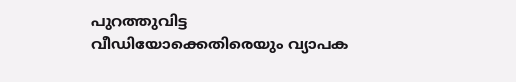പുറത്തുവിട്ട വീഡിയോക്കെതിരെയും വ്യാപക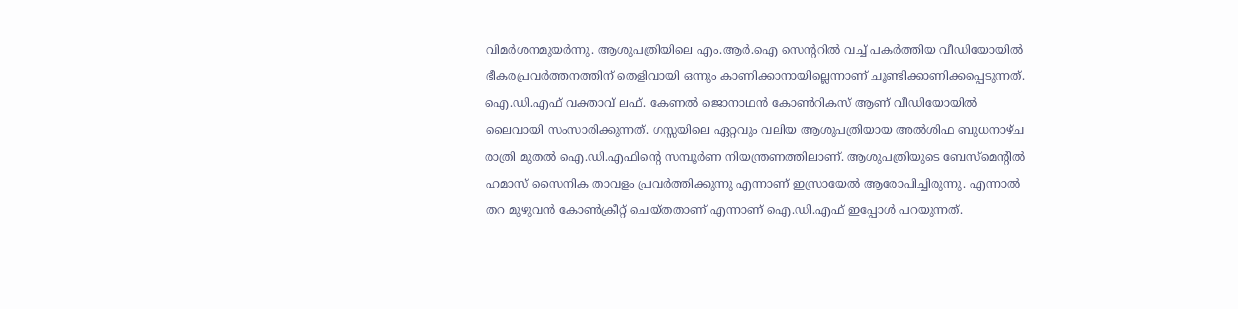വിമര്‍ശനമുയര്‍ന്നു. ആശുപത്രിയിലെ എം.ആര്‍.ഐ സെന്ററില്‍ വച്ച് പകര്‍ത്തിയ വീഡിയോയില്‍ ഭീകരപ്രവര്‍ത്തനത്തിന് തെളിവായി ഒന്നും കാണിക്കാനായില്ലെന്നാണ് ചൂണ്ടിക്കാണിക്കപ്പെടുന്നത്. ഐ.ഡി.എഫ് വക്താവ് ലഫ്. കേണല്‍ ജൊനാഥന്‍ കോണ്‍റികസ് ആണ് വീഡിയോയില്‍ ലൈവായി സംസാരിക്കുന്നത്. ഗസ്സയിലെ ഏറ്റവും വലിയ ആശുപത്രിയായ അല്‍ശിഫ ബുധനാഴ്ച രാത്രി മുതല്‍ ഐ.ഡി.എഫിന്റെ സമ്പൂര്‍ണ നിയന്ത്രണത്തിലാണ്. ആശുപത്രിയുടെ ബേസ്‌മെന്റില്‍ ഹമാസ് സൈനിക താവളം പ്രവര്‍ത്തിക്കുന്നു എന്നാണ് ഇസ്രായേല്‍ ആരോപിച്ചിരുന്നു. എന്നാല്‍ തറ മുഴുവന്‍ കോണ്‍ക്രീറ്റ് ചെയ്തതാണ് എന്നാണ് ഐ.ഡി.എഫ് ഇപ്പോള്‍ പറയുന്നത്.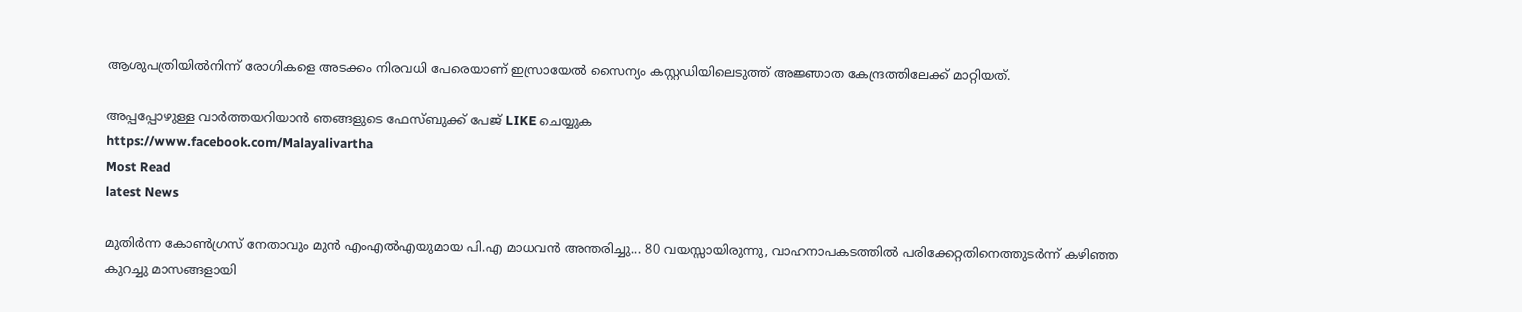ആശുപത്രിയില്‍നിന്ന് രോഗികളെ അടക്കം നിരവധി പേരെയാണ് ഇസ്രായേല്‍ സൈന്യം കസ്റ്റഡിയിലെടുത്ത് അജ്ഞാത കേന്ദ്രത്തിലേക്ക് മാറ്റിയത്.

അപ്പപ്പോഴുള്ള വാര്‍ത്തയറിയാന്‍ ഞങ്ങളുടെ ഫേസ്‌ബുക്ക്‌ പേജ് LIKE ചെയ്യുക
https://www.facebook.com/Malayalivartha
Most Read
latest News

മുതിർന്ന കോൺഗ്രസ് നേതാവും മുൻ എംഎൽഎയുമായ പി.എ മാധവൻ അന്തരിച്ചു... 80 വയസ്സായിരുന്നു, വാഹനാപകടത്തിൽ പരിക്കേറ്റതിനെത്തുടർന്ന് കഴിഞ്ഞ കുറച്ചു മാസങ്ങളായി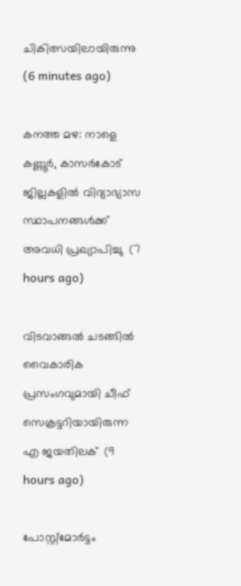ചികിത്സയിലായിരുന്നു    (6 minutes ago)

കനത്ത മഴ: നാളെ കണ്ണൂര്‍, കാസര്‍കോട് ജില്ലകളില്‍ വിദ്യാഭ്യാസ സ്ഥാപനങ്ങള്‍ക്ക് അവധി പ്രഖ്യാപിച്ചു  (7 hours ago)

വിടവാങ്ങല്‍ ചടങ്ങില്‍ വൈകാരിക പ്രസംഗവുമായി ചീഫ് സെക്രട്ടറിയായിരുന്ന എ ജയതിലക്  (9 hours ago)

പോസ്റ്റ്മോർട്ടം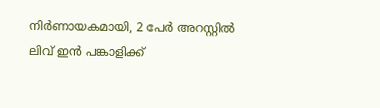നിർണായകമായി, 2 പേർ അറസ്റ്റിൽ ലിവ് ഇൻ പങ്കാളിക്ക്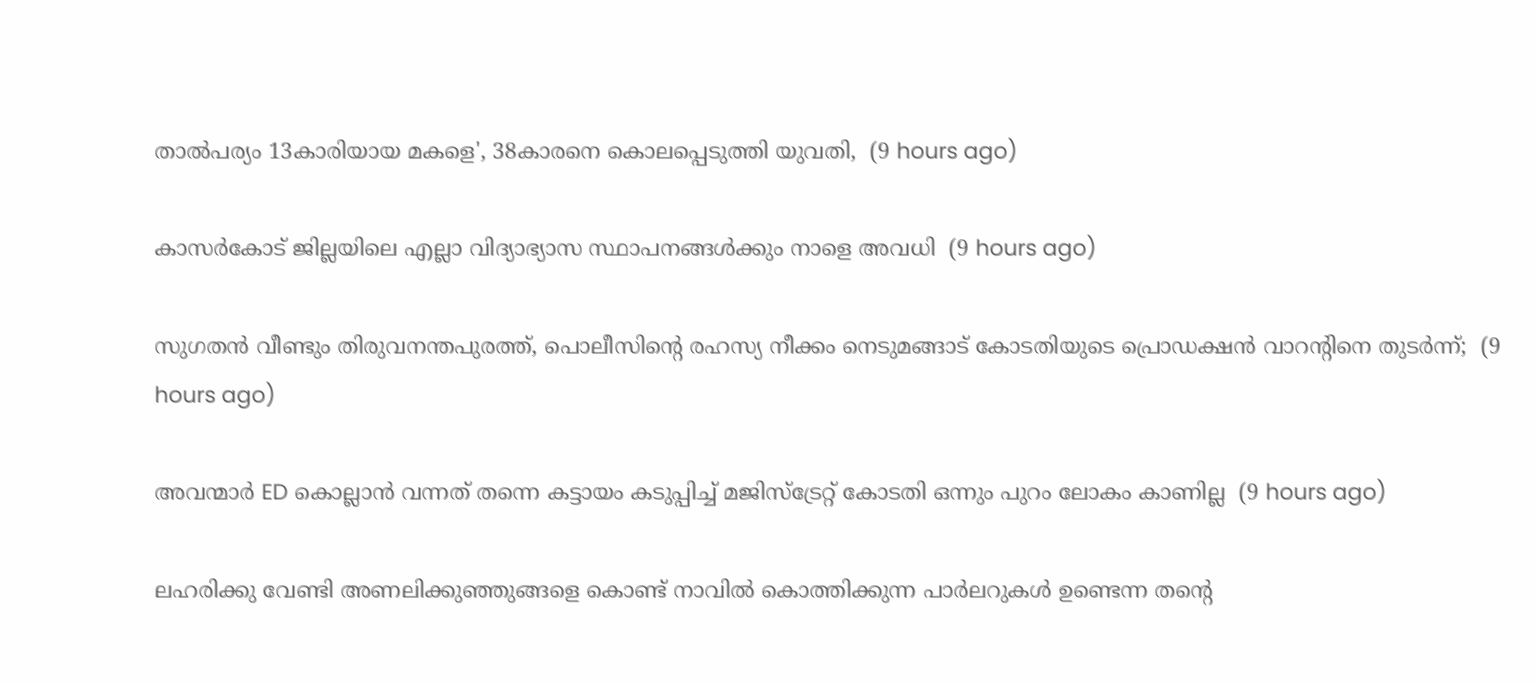താൽപര്യം 13കാരിയായ മകളെ', 38കാരനെ കൊലപ്പെടുത്തി യുവതി,  (9 hours ago)

കാസർകോട് ജില്ലയിലെ എല്ലാ വിദ്യാഭ്യാസ സ്ഥാപനങ്ങൾക്കും നാളെ അവധി  (9 hours ago)

സുഗതൻ വീണ്ടും തിരുവനന്തപുരത്ത്, പൊലീസിന്‍റെ രഹസ്യ നീക്കം നെടുമങ്ങാട് കോടതിയുടെ പ്രൊഡക്ഷൻ വാറന്‍റിനെ തുടർന്ന്;  (9 hours ago)

അവന്മാർ ED കൊല്ലാൻ വന്നത് തന്നെ കട്ടായം കടുപ്പിച്ച് മജിസ്ട്രേറ്റ് കോടതി ഒന്നും പുറം ലോകം കാണില്ല  (9 hours ago)

ലഹരിക്കു വേണ്ടി അണലിക്കുഞ്ഞുങ്ങളെ കൊണ്ട് നാവിൽ കൊത്തിക്കുന്ന പാർലറുകൾ ഉണ്ടെന്ന തന്‍റെ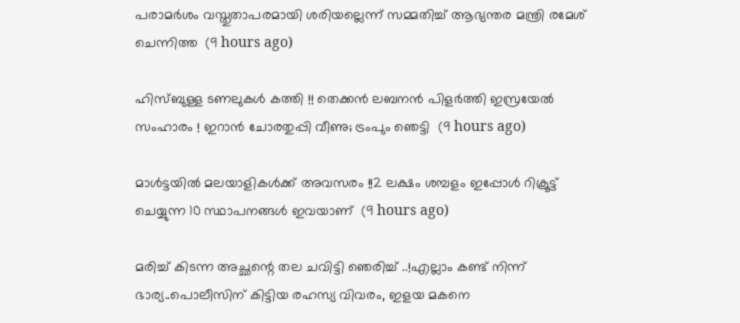പരാമർശം വസ്തുതാപരമായി ശരിയല്ലെന്ന് സമ്മതിച്ച് ആഭ്യന്തര മന്ത്രി രമേശ് ചെന്നിത്ത  (9 hours ago)

ഹിസ്ബുള്ള ടണലുകള്‍ കത്തി !! തെക്കന്‍ ലബനന്‍ പിളര്‍ത്തി ഇസ്രയേല്‍ സംഹാരം ! ഇറാന്‍ ചോരതുപ്പി വീണു; ട്രംപും ഞെട്ടി  (9 hours ago)

മാൾട്ടയിൽ മലയാളികൾക്ക് അവസരം !!2 ലക്ഷം ശമ്പളം ഇപ്പോൾ റിക്രൂട്ട് ചെയ്യുന്ന 10 സ്ഥാപനങ്ങൾ ഇവയാണ്  (9 hours ago)

മരിച്ച് കിടന്ന അച്ഛന്റെ തല ചവിട്ടി ഞെരിച്ച് ..!എല്ലാം കണ്ട് നിന്ന് ഭാര്യ..പൊലീസിന് കിട്ടിയ രഹസ്യ വിവരം, ഇളയ മകനെ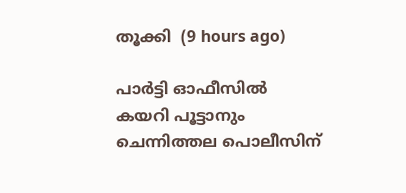തൂക്കി  (9 hours ago)

പാർട്ടി ഓഫീസിൽ കയറി പൂട്ടാനും ചെന്നിത്തല പൊലീസിന്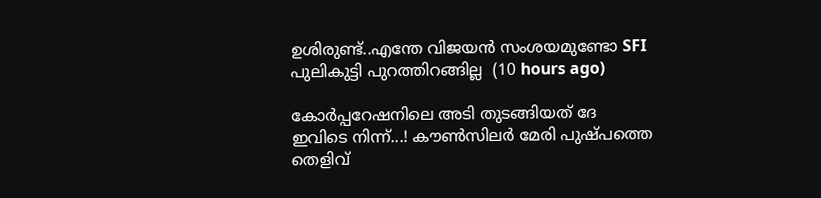ഉശിരുണ്ട്..എന്തേ വിജയൻ സംശയമുണ്ടോ SFI പുലികുട്ടി പുറത്തിറങ്ങില്ല  (10 hours ago)

കോർപ്പറേഷനിലെ അടി തുടങ്ങിയത് ദേ ഇവിടെ നിന്ന്...! കൗൺസിലർ മേരി പുഷ്പത്തെ തെളിവ്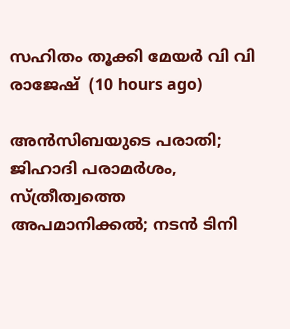സഹിതം തൂക്കി മേയർ വി വി രാജേഷ്  (10 hours ago)

അൻസിബയുടെ പരാതി; ജിഹാദി പരാമർശം, സ്ത്രീത്വത്തെ അപമാനിക്കൽ; നടൻ ടിനി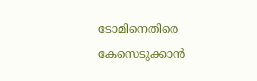ടോമിനെതിരെ കേസെടുക്കാൻ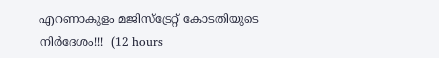എറണാകുളം മജിസ്ട്രേറ്റ് കോടതിയുടെ നിർദേശം!!!  (12 hours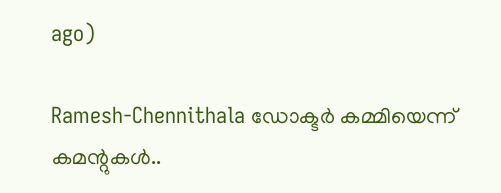ago)

Ramesh-Chennithala ഡോക്ടർ കമ്മിയെന്ന് കമന്റുകൾ..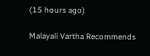(15 hours ago)

Malayali Vartha Recommends